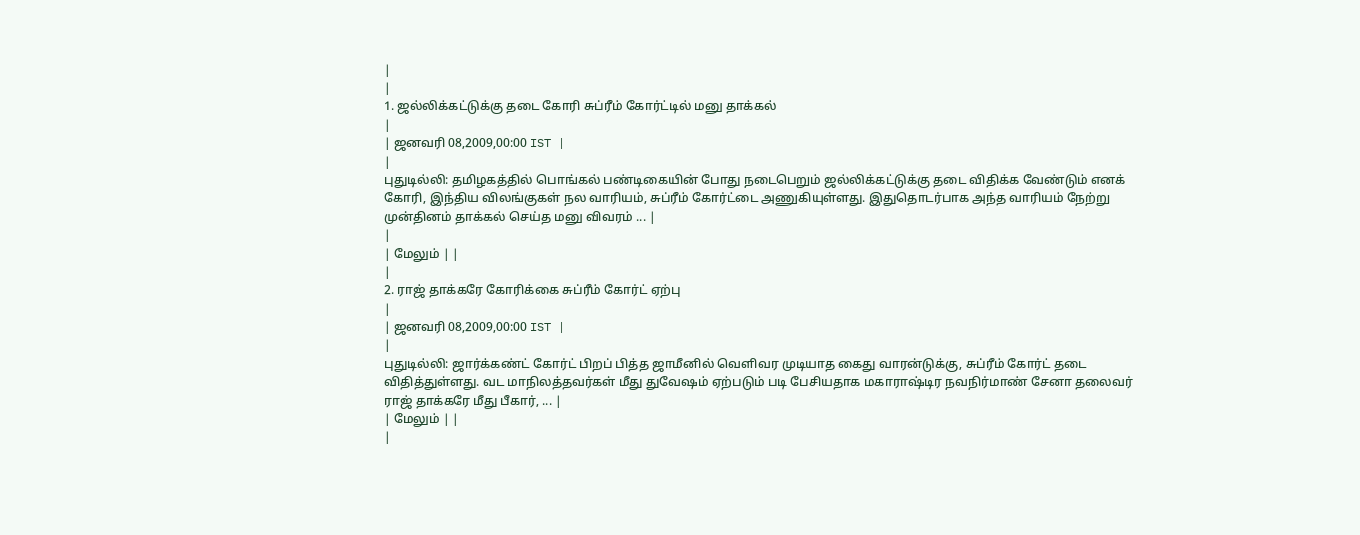|
|
1. ஜல்லிக்கட்டுக்கு தடை கோரி சுப்ரீம் கோர்ட்டில் மனு தாக்கல்
|
| ஜனவரி 08,2009,00:00 IST |
|
புதுடில்லி: தமிழகத்தில் பொங்கல் பண்டிகையின் போது நடைபெறும் ஜல்லிக்கட்டுக்கு தடை விதிக்க வேண்டும் எனக் கோரி, இந்திய விலங்குகள் நல வாரியம், சுப்ரீம் கோர்ட்டை அணுகியுள்ளது. இதுதொடர்பாக அந்த வாரியம் நேற்று முன்தினம் தாக்கல் செய்த மனு விவரம் ... |
|
| மேலும் | |
|
2. ராஜ் தாக்கரே கோரிக்கை சுப்ரீம் கோர்ட் ஏற்பு
|
| ஜனவரி 08,2009,00:00 IST |
|
புதுடில்லி: ஜார்க்கண்ட் கோர்ட் பிறப் பித்த ஜாமீனில் வெளிவர முடியாத கைது வாரன்டுக்கு, சுப்ரீம் கோர்ட் தடை விதித்துள்ளது. வட மாநிலத்தவர்கள் மீது துவேஷம் ஏற்படும் படி பேசியதாக மகாராஷ்டிர நவநிர்மாண் சேனா தலைவர் ராஜ் தாக்கரே மீது பீகார், ... |
| மேலும் | |
|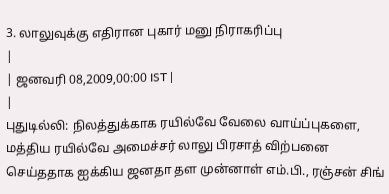3. லாலுவுக்கு எதிரான புகார் மனு நிராகரிப்பு
|
| ஜனவரி 08,2009,00:00 IST |
|
புதுடில்லி: நிலத்துக்காக ரயில்வே வேலை வாய்ப்புகளை, மத்திய ரயில்வே அமைச்சர் லாலு பிரசாத் விற்பனை செய்ததாக ஐக்கிய ஜனதா தள முன்னாள் எம்.பி., ரஞ்சன் சிங்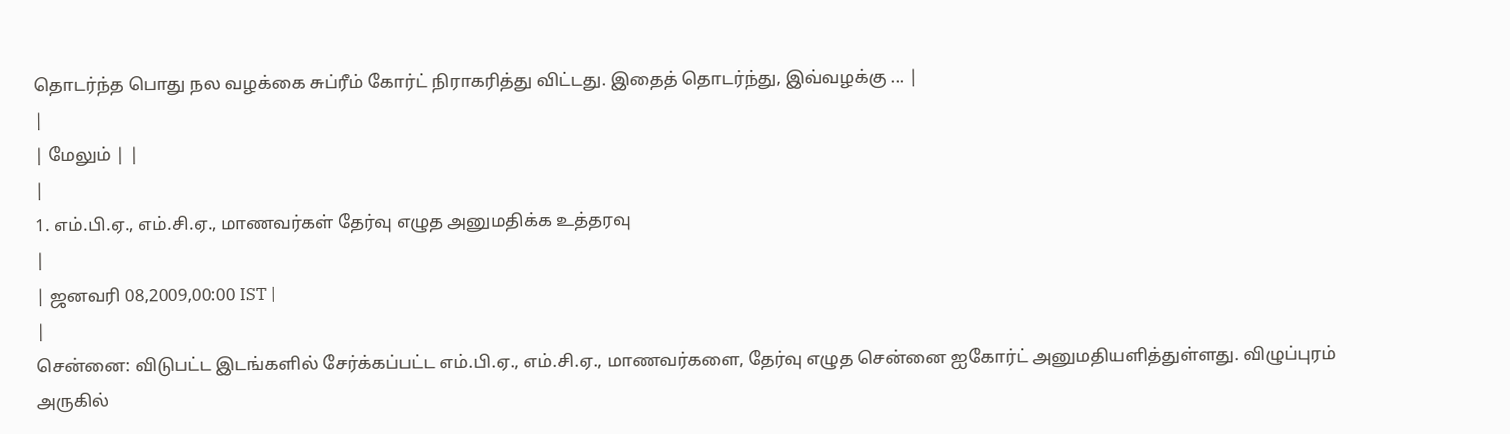தொடர்ந்த பொது நல வழக்கை சுப்ரீம் கோர்ட் நிராகரித்து விட்டது. இதைத் தொடர்ந்து, இவ்வழக்கு ... |
|
| மேலும் | |
|
1. எம்.பி.ஏ., எம்.சி.ஏ., மாணவர்கள் தேர்வு எழுத அனுமதிக்க உத்தரவு
|
| ஜனவரி 08,2009,00:00 IST |
|
சென்னை: விடுபட்ட இடங்களில் சேர்க்கப்பட்ட எம்.பி.ஏ., எம்.சி.ஏ., மாணவர்களை, தேர்வு எழுத சென்னை ஐகோர்ட் அனுமதியளித்துள்ளது. விழுப்புரம் அருகில்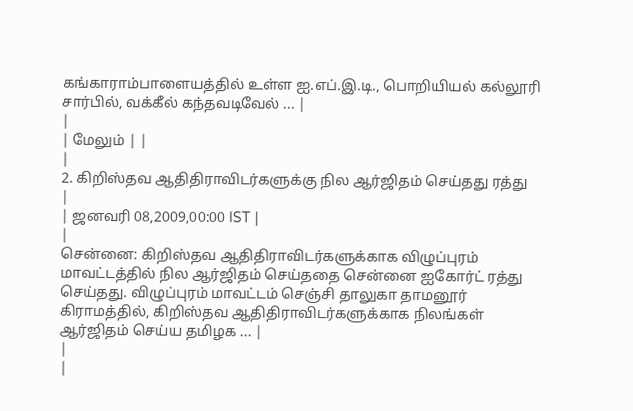கங்காராம்பாளையத்தில் உள்ள ஐ.எப்.இ.டி., பொறியியல் கல்லூரி சார்பில், வக்கீல் கந்தவடிவேல் ... |
|
| மேலும் | |
|
2. கிறிஸ்தவ ஆதிதிராவிடர்களுக்கு நில ஆர்ஜிதம் செய்தது ரத்து
|
| ஜனவரி 08,2009,00:00 IST |
|
சென்னை: கிறிஸ்தவ ஆதிதிராவிடர்களுக்காக விழுப்புரம் மாவட்டத்தில் நில ஆர்ஜிதம் செய்ததை சென்னை ஐகோர்ட் ரத்து செய்தது. விழுப்புரம் மாவட்டம் செஞ்சி தாலுகா தாமனூர் கிராமத்தில், கிறிஸ்தவ ஆதிதிராவிடர்களுக்காக நிலங்கள் ஆர்ஜிதம் செய்ய தமிழக ... |
|
|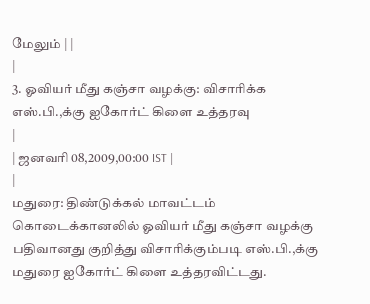மேலும் | |
|
3. ஓவியர் மீது கஞ்சா வழக்கு: விசாரிக்க எஸ்.பி.,க்கு ஐகோர்ட் கிளை உத்தரவு
|
| ஜனவரி 08,2009,00:00 IST |
|
மதுரை: திண்டுக்கல் மாவட்டம் கொடைக்கானலில் ஓவியர் மீது கஞ்சா வழக்கு பதிவானது குறித்து விசாரிக்கும்படி எஸ்.பி.,க்கு மதுரை ஐகோர்ட் கிளை உத்தரவிட்டது.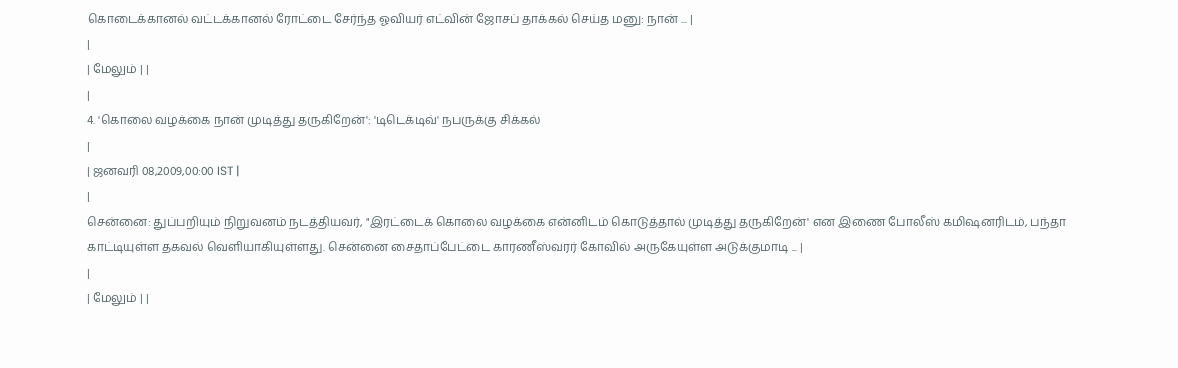கொடைக்கானல் வட்டக்கானல் ரோட்டை சேர்ந்த ஓவியர் எட்வின் ஜோசப் தாக்கல் செய்த மனு: நான் ... |
|
| மேலும் | |
|
4. 'கொலை வழக்கை நான் முடித்து தருகிறேன்': 'டிடெக்டிவ்' நபருக்கு சிக்கல்
|
| ஜனவரி 08,2009,00:00 IST |
|
சென்னை: துப்பறியும் நிறுவனம் நடத்தியவர், "இரட்டைக் கொலை வழக்கை என்னிடம் கொடுத்தால் முடித்து தருகிறேன்' என இணை போலீஸ் கமிஷனரிடம், பந்தா காட்டியுள்ள தகவல் வெளியாகியுள்ளது. சென்னை சைதாப்பேட்டை காரணீஸ்வரர் கோவில் அருகேயுள்ள அடுக்குமாடி ... |
|
| மேலும் | |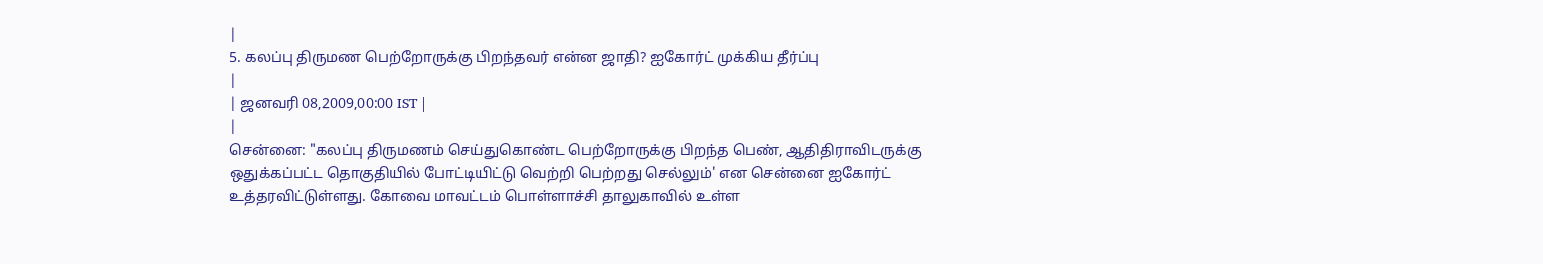|
5. கலப்பு திருமண பெற்றோருக்கு பிறந்தவர் என்ன ஜாதி? ஐகோர்ட் முக்கிய தீர்ப்பு
|
| ஜனவரி 08,2009,00:00 IST |
|
சென்னை: "கலப்பு திருமணம் செய்துகொண்ட பெற்றோருக்கு பிறந்த பெண், ஆதிதிராவிடருக்கு ஒதுக்கப்பட்ட தொகுதியில் போட்டியிட்டு வெற்றி பெற்றது செல்லும்' என சென்னை ஐகோர்ட் உத்தரவிட்டுள்ளது. கோவை மாவட்டம் பொள்ளாச்சி தாலுகாவில் உள்ள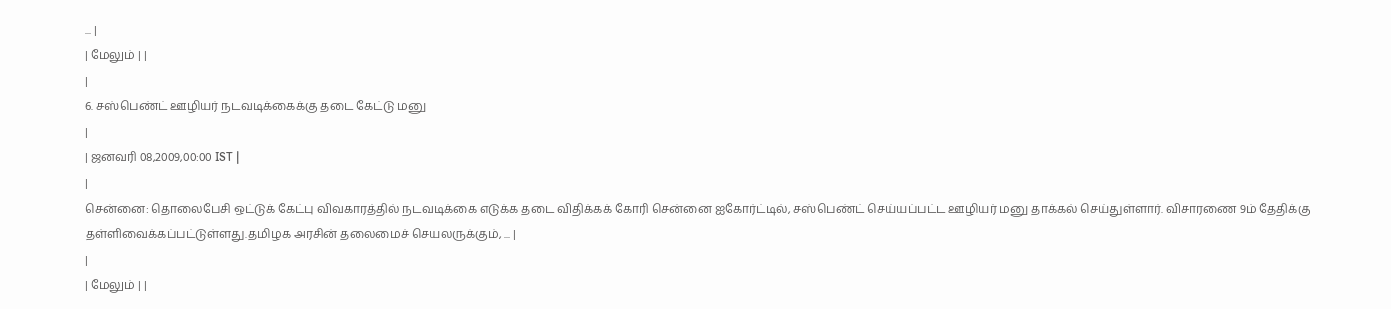... |
| மேலும் | |
|
6. சஸ்பெண்ட் ஊழியர் நடவடிக்கைக்கு தடை கேட்டு மனு
|
| ஜனவரி 08,2009,00:00 IST |
|
சென்னை: தொலைபேசி ஒட்டுக் கேட்பு விவகாரத்தில் நடவடிக்கை எடுக்க தடை விதிக்கக் கோரி சென்னை ஐகோர்ட்டில், சஸ்பெண்ட் செய்யப்பட்ட ஊழியர் மனு தாக்கல் செய்துள்ளார். விசாரணை 9ம் தேதிக்கு தள்ளிவைக்கப்பட்டுள்ளது.தமிழக அரசின் தலைமைச் செயலருக்கும், ... |
|
| மேலும் | |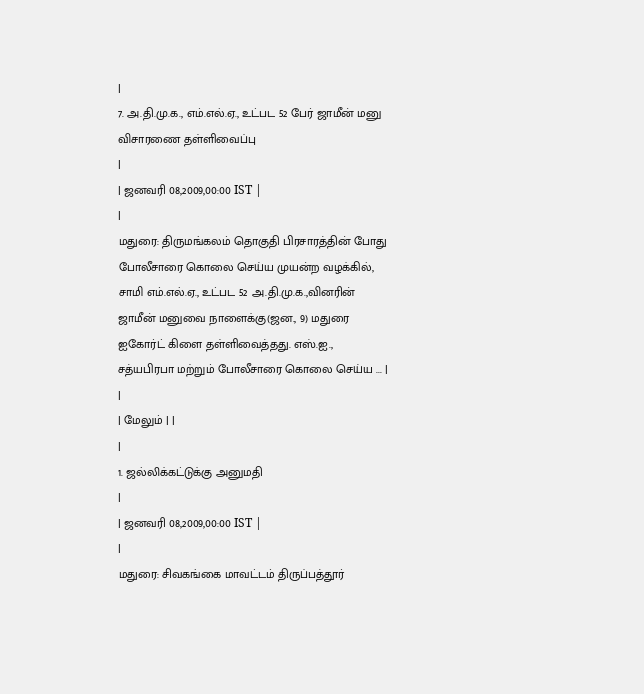|
7. அ.தி.மு.க., எம்.எல்.ஏ., உட்பட 52 பேர் ஜாமீன் மனு விசாரணை தள்ளிவைப்பு
|
| ஜனவரி 08,2009,00:00 IST |
|
மதுரை: திருமங்கலம் தொகுதி பிரசாரத்தின் போது போலீசாரை கொலை செய்ய முயன்ற வழக்கில், சாமி எம்.எல்.ஏ., உட்பட 52 அ.தி.மு.க.,வினரின் ஜாமீன் மனுவை நாளைக்கு(ஜன., 9) மதுரை ஐகோர்ட் கிளை தள்ளிவைத்தது. எஸ்.ஐ., சத்யபிரபா மற்றும் போலீசாரை கொலை செய்ய ... |
|
| மேலும் | |
|
1. ஜல்லிக்கட்டுக்கு அனுமதி
|
| ஜனவரி 08,2009,00:00 IST |
|
மதுரை: சிவகங்கை மாவட்டம் திருப்பத்தூர்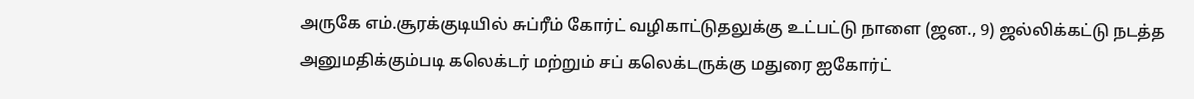அருகே எம்.சூரக்குடியில் சுப்ரீம் கோர்ட் வழிகாட்டுதலுக்கு உட்பட்டு நாளை (ஜன., 9) ஜல்லிக்கட்டு நடத்த அனுமதிக்கும்படி கலெக்டர் மற்றும் சப் கலெக்டருக்கு மதுரை ஐகோர்ட்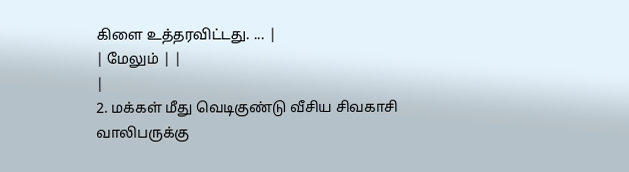கிளை உத்தரவிட்டது. ... |
| மேலும் | |
|
2. மக்கள் மீது வெடிகுண்டு வீசிய சிவகாசி வாலிபருக்கு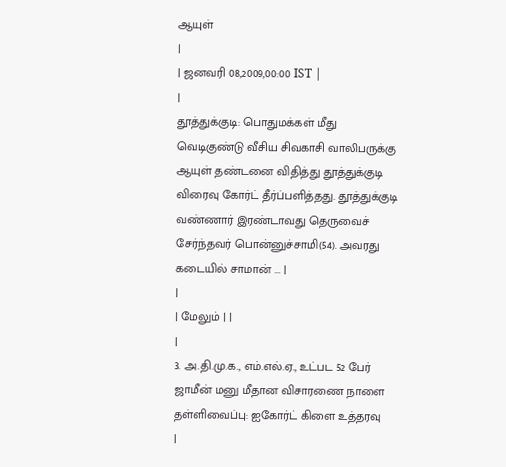ஆயுள்
|
| ஜனவரி 08,2009,00:00 IST |
|
தூத்துக்குடி: பொதுமக்கள் மீது வெடிகுண்டு வீசிய சிவகாசி வாலிபருக்கு ஆயுள் தண்டனை விதித்து தூத்துக்குடி விரைவு கோர்ட் தீர்ப்பளித்தது. தூத்துக்குடி வண்ணார் இரண்டாவது தெருவைச் சேர்ந்தவர் பொன்னுச்சாமி(54). அவரது கடையில் சாமான் ... |
|
| மேலும் | |
|
3. அ.தி.மு.க., எம்.எல்.ஏ., உட்பட 52 பேர் ஜாமீன் மனு மீதான விசாரணை நாளை தள்ளிவைப்பு: ஐகோர்ட் கிளை உத்தரவு
|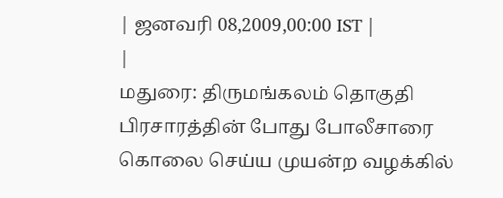| ஜனவரி 08,2009,00:00 IST |
|
மதுரை: திருமங்கலம் தொகுதி பிரசாரத்தின் போது போலீசாரை கொலை செய்ய முயன்ற வழக்கில்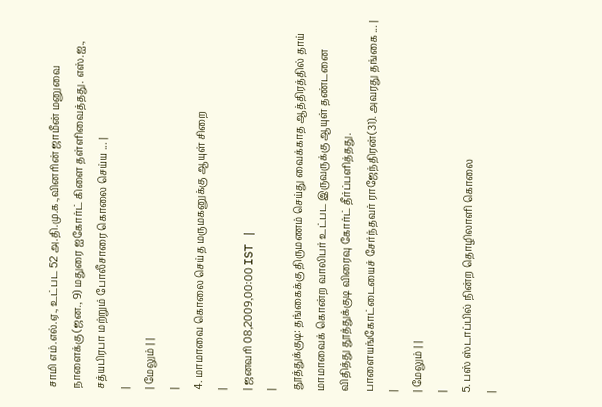சாமி எம்.எல்.ஏ., உட்பட 52 அ.தி.மு.க.,வினரின் ஜாமீன் மனுவை நாளைக்கு (ஜன., 9) மதுரை ஐகோர்ட் கிளை தள்ளிவைத்தது. எஸ்.ஐ., சத்யபிரபா மற்றும் போலீசாரை கொலை செய்ய ... |
|
| மேலும் | |
|
4. மாமாவை கொலை செய்த மருமகனுக்கு ஆயுள் சிறை
|
| ஜனவரி 08,2009,00:00 IST |
|
தூத்துக்குடி: தங்கைக்கு திருமணம் செய்து வைக்காத ஆத்திரத்தில் தாய் மாமாவைக் கொன்ற வாலிபர் உட்பட இருவருக்கு ஆயுள் தண்டனை விதித்து தூத்துக்குடி விரைவு கோர்ட் தீர்ப்பளித்தது. பாளையங்கோட்டையைச் சேர்ந்தவர் ராஜேந்திரன்(31). அவரது தங்கை ... |
|
| மேலும் | |
|
5. பஸ் ஸ்டாப்பில் நின்ற தொழிலாளி கொலை
|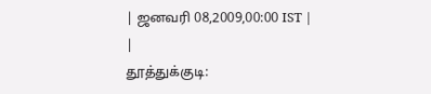| ஜனவரி 08,2009,00:00 IST |
|
தூத்துக்குடி: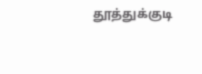தூத்துக்குடி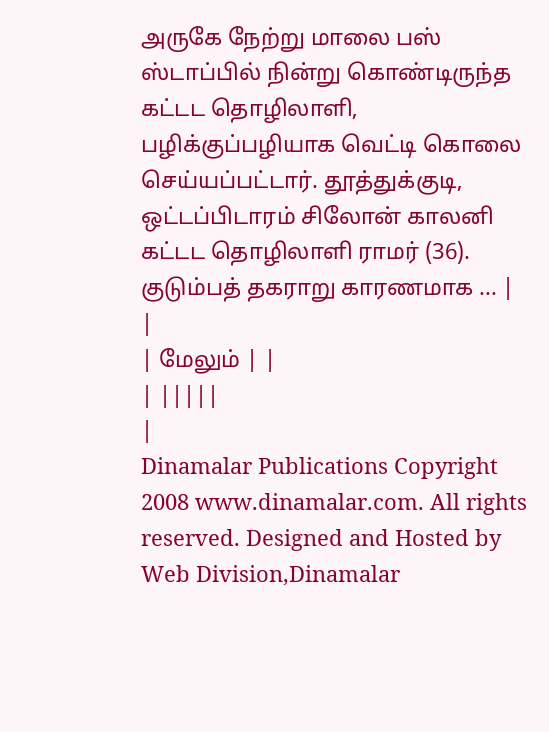அருகே நேற்று மாலை பஸ் ஸ்டாப்பில் நின்று கொண்டிருந்த கட்டட தொழிலாளி, பழிக்குப்பழியாக வெட்டி கொலை செய்யப்பட்டார். தூத்துக்குடி, ஒட்டப்பிடாரம் சிலோன் காலனி கட்டட தொழிலாளி ராமர் (36). குடும்பத் தகராறு காரணமாக ... |
|
| மேலும் | |
| |||||
|
Dinamalar Publications Copyright 2008 www.dinamalar.com. All rights reserved. Designed and Hosted by Web Division,Dinamalar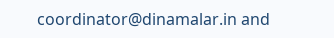coordinator@dinamalar.in and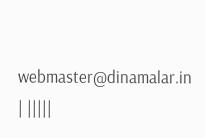webmaster@dinamalar.in | |||||